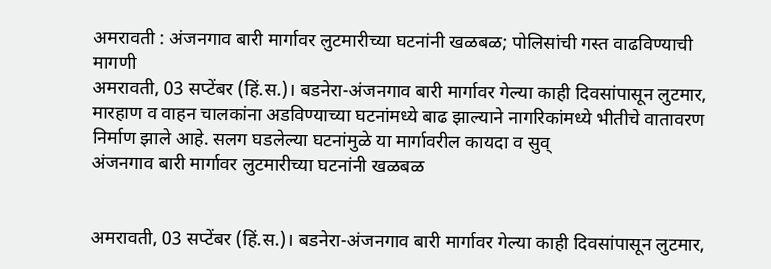अमरावती : अंजनगाव बारी मार्गावर लुटमारीच्या घटनांनी खळबळ; पोलिसांची गस्त वाढविण्याची मागणी
अमरावती, 03 सप्टेंबर (हिं.स.)। बडनेरा-अंजनगाव बारी मार्गावर गेल्या काही दिवसांपासून लुटमार, मारहाण व वाहन चालकांना अडविण्याच्या घटनांमध्ये बाढ झाल्याने नागरिकांमध्ये भीतीचे वातावरण निर्माण झाले आहे. सलग घडलेल्या घटनांमुळे या मार्गावरील कायदा व सुव्
अंजनगाव बारी मार्गावर लुटमारीच्या घटनांनी खळबळ


अमरावती, 03 सप्टेंबर (हिं.स.)। बडनेरा-अंजनगाव बारी मार्गावर गेल्या काही दिवसांपासून लुटमार,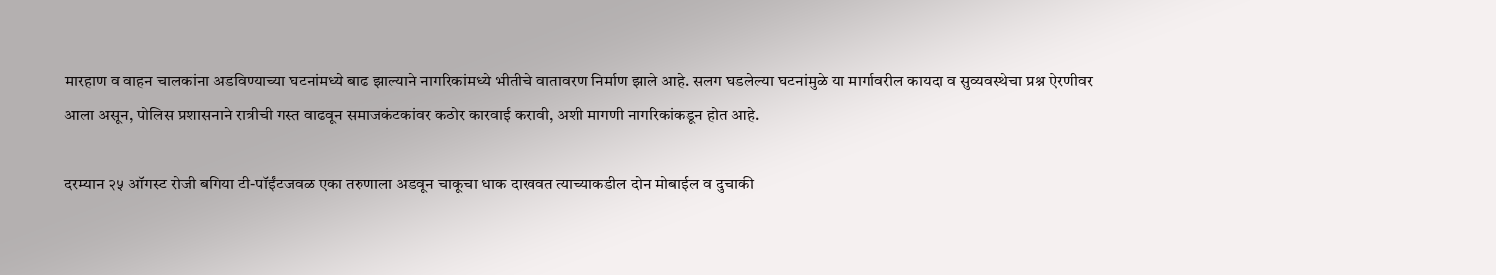मारहाण व वाहन चालकांना अडविण्याच्या घटनांमध्ये बाढ झाल्याने नागरिकांमध्ये भीतीचे वातावरण निर्माण झाले आहे. सलग घडलेल्या घटनांमुळे या मार्गावरील कायदा व सुव्यवस्थेचा प्रश्न ऐरणीवर आला असून, पोलिस प्रशासनाने रात्रीची गस्त वाढवून समाजकंटकांवर कठोर कारवाई करावी, अशी मागणी नागरिकांकडून होत आहे.

दरम्यान २५ ऑगस्ट रोजी बगिया टी-पॉईंटजवळ एका तरुणाला अडवून चाकूचा धाक दाखवत त्याच्याकडील दोन मोबाईल व दुचाकी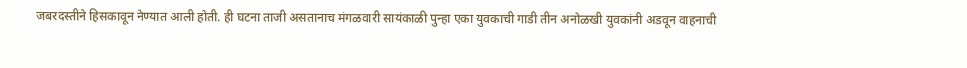जबरदस्तीने हिसकावून नेण्यात आली होती. ही घटना ताजी असतानाच मंगळवारी सायंकाळी पुन्हा एका युवकाची गाडी तीन अनोळखी युवकांनी अडवून वाहनाची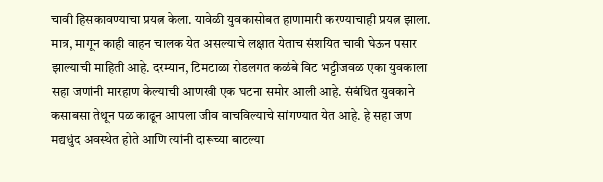चावी हिसकावण्याचा प्रयत्न केला. यावेळी युवकासोबत हाणामारी करण्याचाही प्रयत्न झाला. मात्र, मागून काही वाहन चालक येत असल्याचे लक्षात येताच संशयित चावी घेऊन पसार झाल्याची माहिती आहे. दरम्यान, टिमटाळा रोडलगत कळंबे विट भट्टीजवळ एका युवकाला सहा जणांनी मारहाण केल्याची आणखी एक घटना समोर आली आहे. संबंधित युवकाने कसाबसा तेथून पळ काढून आपला जीव वाचविल्याचे सांगण्यात येत आहे. हे सहा जण मद्यधुंद अवस्थेत होते आणि त्यांनी दारूच्या बाटल्या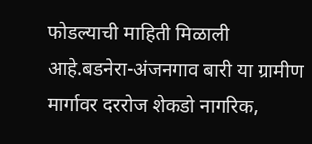फोडल्याची माहिती मिळाली आहे.बडनेरा-अंजनगाव बारी या ग्रामीण मार्गावर दररोज शेकडो नागरिक,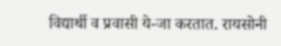विद्यार्थी व प्रवासी ये-जा करतात. रायसोनी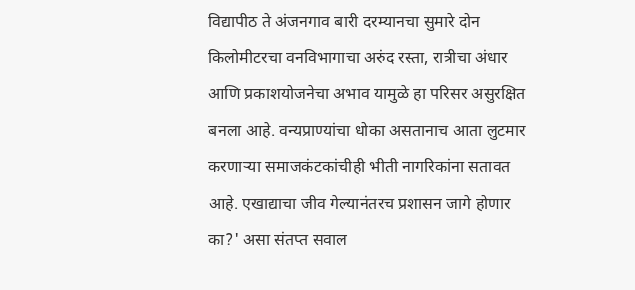विद्यापीठ ते अंजनगाव बारी दरम्यानचा सुमारे दोन किलोमीटरचा वनविभागाचा अरुंद रस्ता, रात्रीचा अंधार आणि प्रकाशयोजनेचा अभाव यामुळे हा परिसर असुरक्षित बनला आहे. वन्यप्राण्यांचा धोका असतानाच आता लुटमार करणाऱ्या समाजकंटकांचीही भीती नागरिकांना सतावत आहे. एखाद्याचा जीव गेल्यानंतरच प्रशासन जागे होणार का?' असा संतप्त सवाल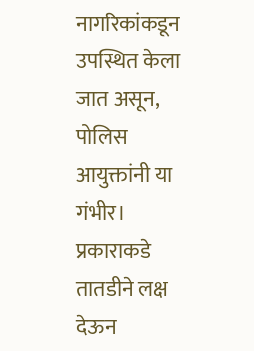नागरिकांकडून उपस्थित केला जात असून, पोलिस आयुक्तांनी या गंभीर। प्रकाराकडे तातडीने लक्ष देऊन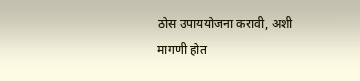ठोस उपाययोजना करावी, अशी मागणी होत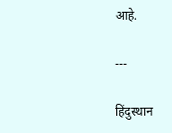आहे.

---

हिंदुस्थान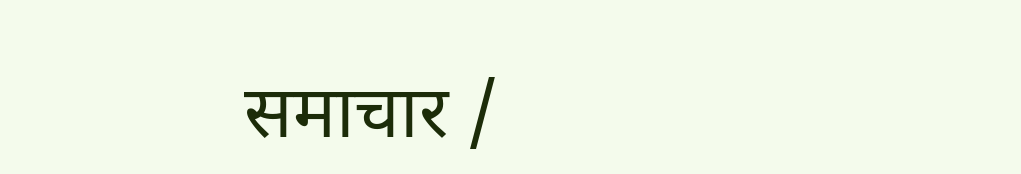समाचार /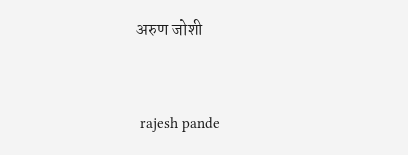अरुण जोशी


 rajesh pande